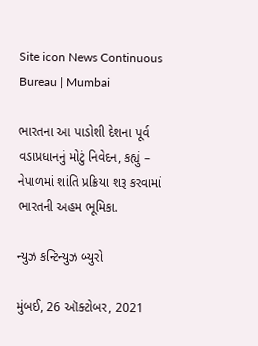Site icon News Continuous Bureau | Mumbai

ભારતના આ પાડોશી દેશના પૂર્વ વડાપ્રધાનનું મોટું નિવેદન, કહ્યું – નેપાળમાં શાંતિ પ્રક્રિયા શરૂ કરવામાં ભારતની અહમ ભૂમિકા.

ન્યુઝ કન્ટિન્યુઝ બ્યુરો

મુંબઈ, 26 ઑક્ટોબર, 2021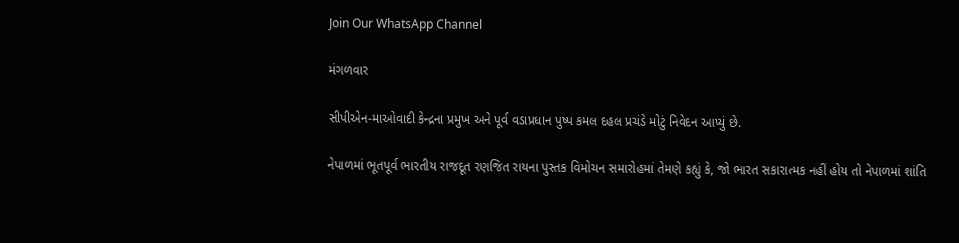Join Our WhatsApp Channel

મંગળવાર

સીપીએન-માઓવાદી કેન્દ્રના પ્રમુખ અને પૂર્વ વડાપ્રધાન પુષ્પ કમલ દહલ પ્રચંડે મોટું નિવેદન આપ્યું છે.

નેપાળમાં ભૂતપૂર્વ ભારતીય રાજદૂત રણજિત રાયના પુસ્તક વિમોચન સમારોહમાં તેમણે કહ્યું કે, જો ભારત સકારાત્મક નહીં હોય તો નેપાળમાં શાંતિ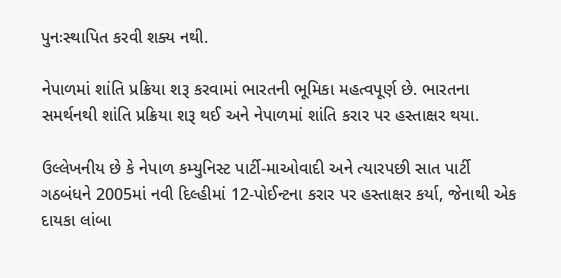પુનઃસ્થાપિત કરવી શક્ય નથી.

નેપાળમાં શાંતિ પ્રક્રિયા શરૂ કરવામાં ભારતની ભૂમિકા મહત્વપૂર્ણ છે. ભારતના સમર્થનથી શાંતિ પ્રક્રિયા શરૂ થઈ અને નેપાળમાં શાંતિ કરાર પર હસ્તાક્ષર થયા.

ઉલ્લેખનીય છે કે નેપાળ કમ્યુનિસ્ટ પાર્ટી-માઓવાદી અને ત્યારપછી સાત પાર્ટી ગઠબંધને 2005માં નવી દિલ્હીમાં 12-પોઈન્ટના કરાર પર હસ્તાક્ષર કર્યા, જેનાથી એક દાયકા લાંબા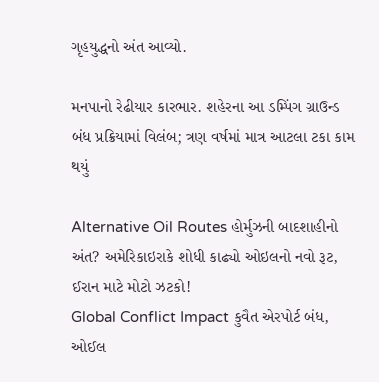ગૃહયુદ્ધનો અંત આવ્યો.

મનપાનો રેઢીયાર કારભાર. શહેરના આ ડમ્પિંગ ગ્રાઉન્ડ બંધ પ્રક્રિયામાં વિલંબ; ત્રણ વર્ષમાં માત્ર આટલા ટકા કામ થયું

Alternative Oil Routes હોર્મુઝની બાદશાહીનો અંત? અમેરિકાઇરાકે શોધી કાઢ્યો ઓઇલનો નવો રૂટ, ઈરાન માટે મોટો ઝટકો!
Global Conflict Impact કુવૈત એરપોર્ટ બંધ, ઓઈલ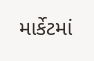માર્કેટમાં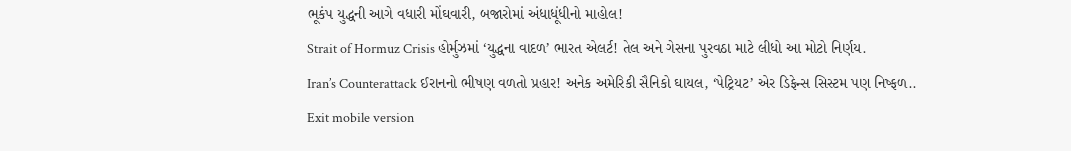ભૂકંપ યુદ્ધની આગે વધારી મોંઘવારી, બજારોમાં અંધાધૂંધીનો માહોલ!
Strait of Hormuz Crisis હોર્મુઝમાં ‘યુદ્ધના વાદળ’ ભારત એલર્ટ! તેલ અને ગેસના પુરવઠા માટે લીધો આ મોટો નિર્ણય.
Iran’s Counterattack ઈરાનનો ભીષણ વળતો પ્રહાર! અનેક અમેરિકી સૈનિકો ઘાયલ, ‘પેટ્રિયટ’ એર ડિફેન્સ સિસ્ટમ પણ નિષ્ફળ..
Exit mobile version